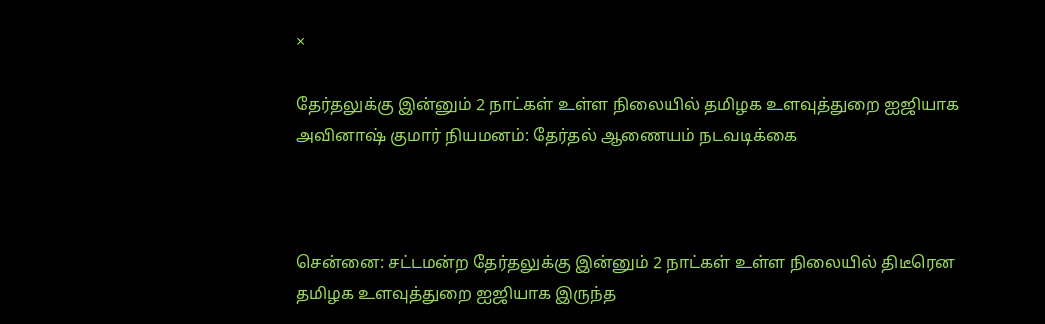×

தேர்தலுக்கு இன்னும் 2 நாட்கள் உள்ள நிலையில் தமிழக உளவுத்துறை ஐஜியாக அவினாஷ் குமார் நியமனம்: தேர்தல் ஆணையம் நடவடிக்கை



சென்னை: சட்டமன்ற தேர்தலுக்கு இன்னும் 2 நாட்கள் உள்ள நிலையில் திடீரென தமிழக உளவுத்துறை ஐஜியாக இருந்த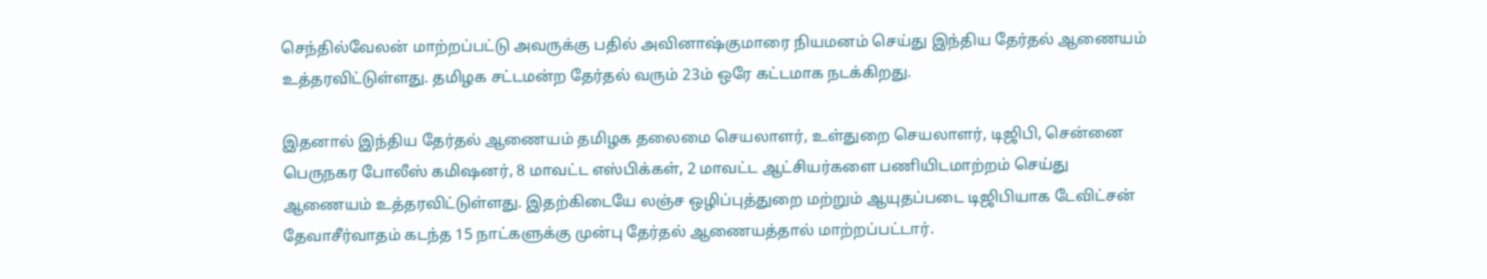செந்தில்வேலன் மாற்றப்பட்டு அவருக்கு பதில் அவினாஷ்குமாரை நியமனம் செய்து இந்திய தேர்தல் ஆணையம் உத்தரவிட்டுள்ளது. தமிழக சட்டமன்ற தேர்தல் வரும் 23ம் ஒரே கட்டமாக நடக்கிறது.

இதனால் இந்திய தேர்தல் ஆணையம் தமிழக தலைமை செயலாளர், உள்துறை செயலாளர், டிஜிபி, சென்னை பெருநகர போலீஸ் கமிஷனர், 8 மாவட்ட எஸ்பிக்கள், 2 மாவட்ட ஆட்சியர்களை பணியிடமாற்றம் செய்து ஆணையம் உத்தரவிட்டுள்ளது. இதற்கிடையே லஞ்ச ஒழிப்புத்துறை மற்றும் ஆயுதப்படை டிஜிபியாக டேவிட்சன் தேவாசீர்வாதம் கடந்த 15 நாட்களுக்கு முன்பு தேர்தல் ஆணையத்தால் மாற்றப்பட்டார்.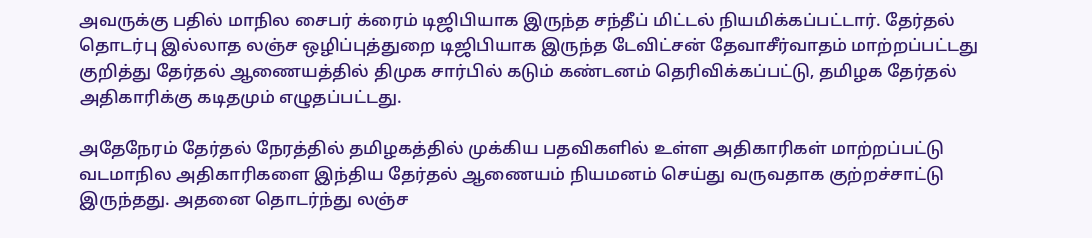அவருக்கு பதில் மாநில சைபர் க்ரைம் டிஜிபியாக இருந்த சந்தீப் மிட்டல் நியமிக்கப்பட்டார். தேர்தல் தொடர்பு இல்லாத லஞ்ச ஒழிப்புத்துறை டிஜிபியாக இருந்த டேவிட்சன் தேவாசீர்வாதம் மாற்றப்பட்டது குறித்து தேர்தல் ஆணையத்தில் திமுக சார்பில் கடும் கண்டனம் தெரிவிக்கப்பட்டு, தமிழக தேர்தல் அதிகாரிக்கு கடிதமும் எழுதப்பட்டது.

அதேநேரம் தேர்தல் நேரத்தில் தமிழகத்தில் முக்கிய பதவிகளில் உள்ள அதிகாரிகள் மாற்றப்பட்டு வடமாநில அதிகாரிகளை இந்திய தேர்தல் ஆணையம் நியமனம் செய்து வருவதாக குற்றச்சாட்டு இருந்தது. அதனை தொடர்ந்து லஞ்ச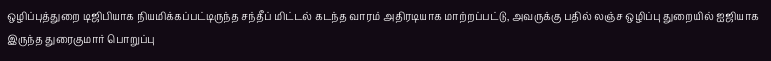ஒழிப்புத்துறை டிஜிபியாக நியமிக்கப்பட்டிருந்த சந்தீப் மிட்டல் கடந்த வாரம் அதிரடியாக மாற்றப்பட்டு, அவருக்கு பதில் லஞ்ச ஒழிப்பு துறையில் ஐஜியாக இருந்த துரைகுமார் பொறுப்பு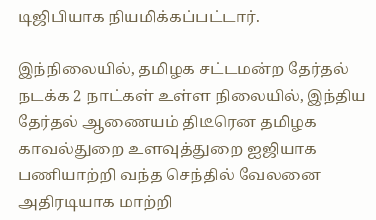டிஜிபியாக நியமிக்கப்பட்டார்.

இந்நிலையில், தமிழக சட்டமன்ற தேர்தல் நடக்க 2 நாட்கள் உள்ள நிலையில், இந்திய தேர்தல் ஆணையம் திடீரென தமிழக காவல்துறை உளவுத்துறை ஐஜியாக பணியாற்றி வந்த செந்தில் வேலனை அதிரடியாக மாற்றி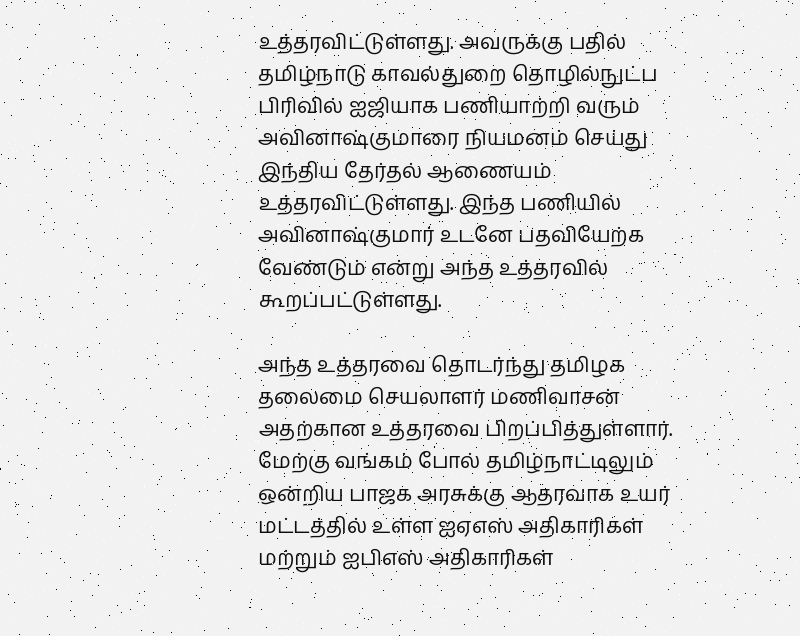உத்தரவிட்டுள்ளது. அவருக்கு பதில் தமிழ்நாடு காவல்துறை தொழில்நுட்ப பிரிவில் ஐஜியாக பணியாற்றி வரும் அவினாஷ்குமாரை நியமனம் செய்து இந்திய தேர்தல் ஆணையம் உத்தரவிட்டுள்ளது. இந்த பணியில் அவினாஷ்குமார் உடனே பதவியேற்க வேண்டும் என்று அந்த உத்தரவில் கூறப்பட்டுள்ளது.

அந்த உத்தரவை தொடர்ந்து தமிழக தலைமை செயலாளர் மணிவாசன் அதற்கான உத்தரவை பிறப்பித்துள்ளார். மேற்கு வங்கம் போல் தமிழ்நாட்டிலும் ஒன்றிய பாஜக அரசுக்கு ஆதரவாக உயர் மட்டத்தில் உள்ள ஐஏஎஸ் அதிகாரிகள் மற்றும் ஐபிஎஸ் அதிகாரிகள்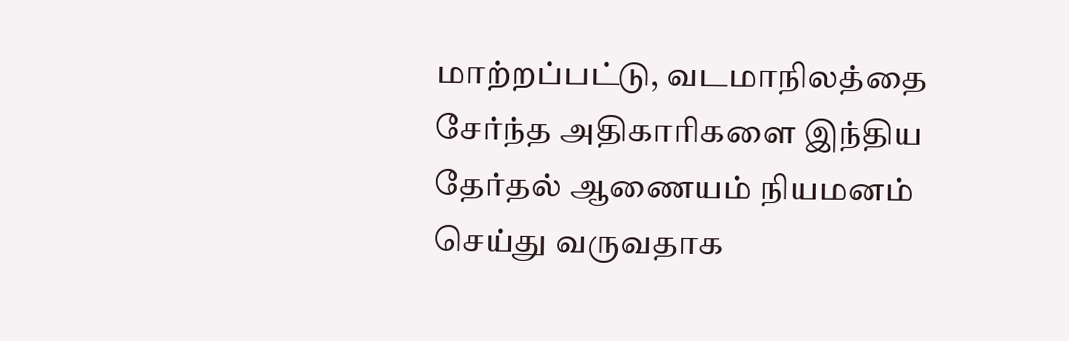மாற்றப்பட்டு, வடமாநிலத்தை சேர்ந்த அதிகாரிகளை இந்திய தேர்தல் ஆணையம் நியமனம் செய்து வருவதாக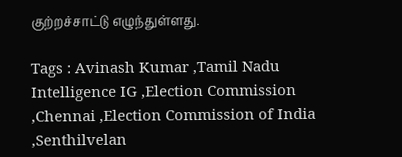குற்றச்சாட்டு எழுந்துள்ளது.

Tags : Avinash Kumar ,Tamil Nadu Intelligence IG ,Election Commission ,Chennai ,Election Commission of India ,Senthilvelan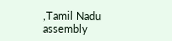,Tamil Nadu assembly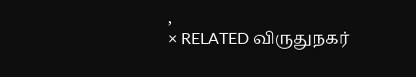,
× RELATED விருதுநகர்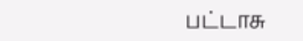பட்டாசு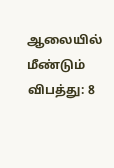ஆலையில் மீண்டும் விபத்து: 8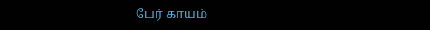பேர் காயம்